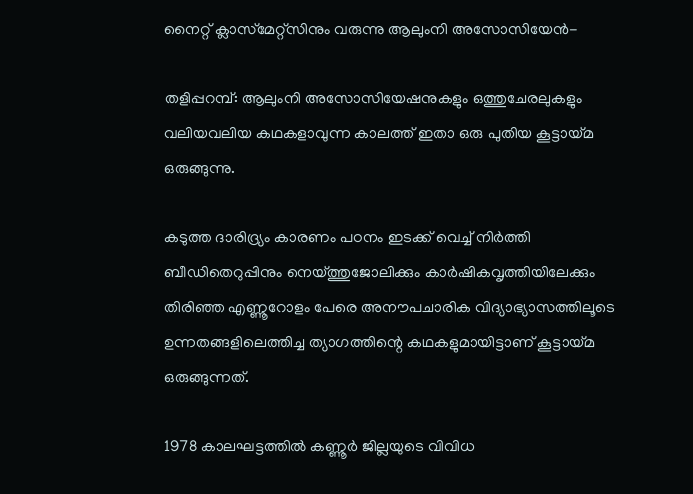നൈറ്റ് ക്ലാസ്‌മേറ്റ്‌സിനും വരുന്നു ആലുംനി അസോസിയേന്‍-

തളിപ്പറമ്പ്: ആലുംനി അസോസിയേഷനുകളും ഒത്തുചേരലുകളും വലിയവലിയ കഥകളാവുന്ന കാലത്ത് ഇതാ ഒരു പുതിയ കൂട്ടായ്മ ഒരുങ്ങുന്നു.

കടുത്ത ദാരിദ്ര്യം കാരണം പഠനം ഇടക്ക് വെച്ച് നിര്‍ത്തി ബീഡിതെറുപ്പിനും നെയ്ത്തുജോലിക്കും കാര്‍ഷികവൃത്തിയിലേക്കും തിരിഞ്ഞ എണ്ണൂറോളം പേരെ അനൗപചാരിക വിദ്യാഭ്യാസത്തിലൂടെ ഉന്നതങ്ങളിലെത്തിച്ച ത്യാഗത്തിന്റെ കഥകളുമായിട്ടാണ് കൂട്ടായ്മ ഒരുങ്ങുന്നത്.

1978 കാലഘട്ടത്തില്‍ കണ്ണൂര്‍ ജില്ലയുടെ വിവിധ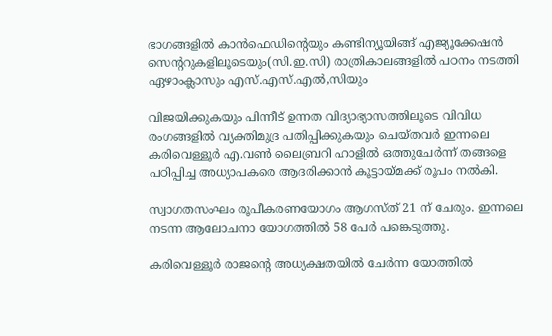ഭാഗങ്ങളില്‍ കാന്‍ഫെഡിന്റെയും കണ്ടിന്യൂയിങ്ങ് എജ്യൂക്കേഷന്‍ സെന്ററുകളിലൂടെയും(സി.ഇ.സി) രാത്രികാലങ്ങളില്‍ പഠനം നടത്തി ഏഴാംക്ലാസും എസ്.എസ്.എല്‍,സിയും

വിജയിക്കുകയും പിന്നീട് ഉന്നത വിദ്യാഭ്യാസത്തിലൂടെ വിവിധ രംഗങ്ങളില്‍ വ്യക്തിമുദ്ര പതിപ്പിക്കുകയും ചെയ്തവര്‍ ഇന്നലെ കരിവെള്ളൂര്‍ എ.വണ്‍ ലൈബ്രറി ഹാളില്‍ ഒത്തുചേര്‍ന്ന് തങ്ങളെ പഠിപ്പിച്ച അധ്യാപകരെ ആദരിക്കാന്‍ കൂട്ടായ്മക്ക് രൂപം നല്‍കി.

സ്വാഗതസംഘം രൂപീകരണയോഗം ആഗസ്ത് 21 ന് ചേരും. ഇന്നലെ നടന്ന ആലോചനാ യോഗത്തില്‍ 58 പേര്‍ പങ്കെടുത്തു.

കരിവെള്ളൂര്‍ രാജന്റെ അധ്യക്ഷതയില്‍ ചേര്‍ന്ന യോത്തില്‍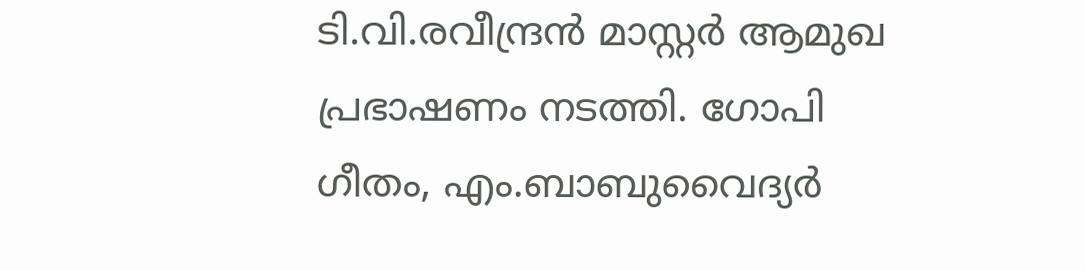ടി.വി.രവീന്ദ്രന്‍ മാസ്റ്റര്‍ ആമുഖ പ്രഭാഷണം നടത്തി. ഗോപി ഗീതം, എം.ബാബുവൈദ്യര്‍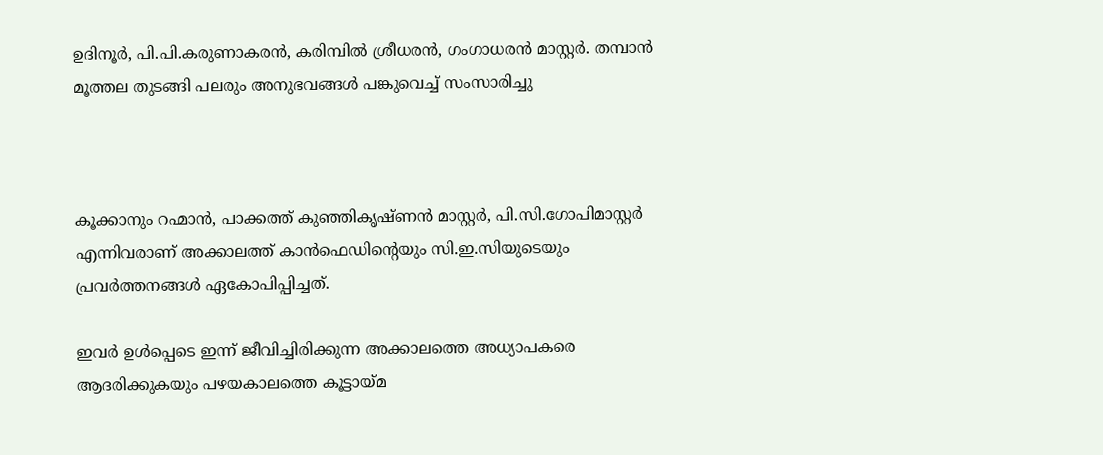ഉദിനൂര്‍, പി.പി.കരുണാകരന്‍, കരിമ്പില്‍ ശ്രീധരന്‍, ഗംഗാധരന്‍ മാസ്റ്റര്‍. തമ്പാന്‍ മൂത്തല തുടങ്ങി പലരും അനുഭവങ്ങള്‍ പങ്കുവെച്ച് സംസാരിച്ചു



കൂക്കാനും റഹ്മാന്‍, പാക്കത്ത് കുഞ്ഞികൃഷ്ണന്‍ മാസ്റ്റര്‍, പി.സി.ഗോപിമാസ്റ്റര്‍ എന്നിവരാണ് അക്കാലത്ത് കാന്‍ഫെഡിന്റെയും സി.ഇ.സിയുടെയും പ്രവര്‍ത്തനങ്ങള്‍ ഏകോപിപ്പിച്ചത്.

ഇവര്‍ ഉള്‍പ്പെടെ ഇന്ന് ജീവിച്ചിരിക്കുന്ന അക്കാലത്തെ അധ്യാപകരെ ആദരിക്കുകയും പഴയകാലത്തെ കൂട്ടായ്മ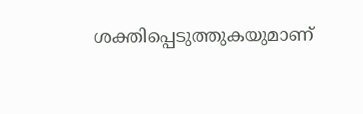ശക്തിപ്പെടുത്തുകയുമാണ്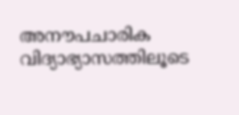അനൗപചാരിക വിദ്യാഭ്യാസത്തിലൂടെ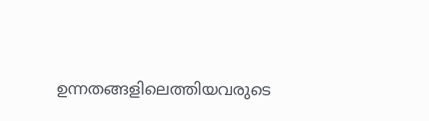ഉന്നതങ്ങളിലെത്തിയവരുടെ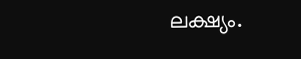ലക്ഷ്യം.